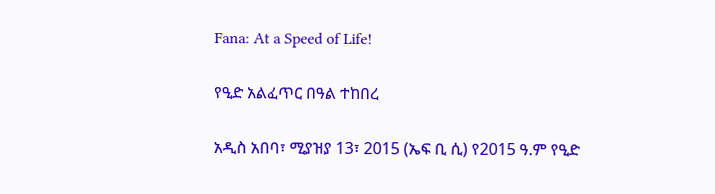Fana: At a Speed of Life!

የዒድ አልፈጥር በዓል ተከበረ

አዲስ አበባ፣ ሚያዝያ 13፣ 2015 (ኤፍ ቢ ሲ) የ2015 ዓ.ም የዒድ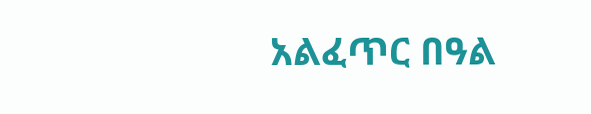አልፈጥር በዓል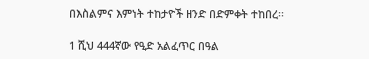በእስልምና እምነት ተከታዮች ዘንድ በድምቀት ተከበረ፡፡

1 ሺህ 444ኛው የዒድ አልፈጥር በዓል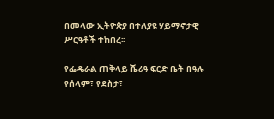በመላው ኢትዮጵያ በተለያዩ ሃይማኖታዊ ሥርዓቶች ተከበረ፡፡

የፌዴራል ጠቅላይ ሼሪዓ ፍርድ ቤት በዓሉ የሰላም፣ የደስታ፣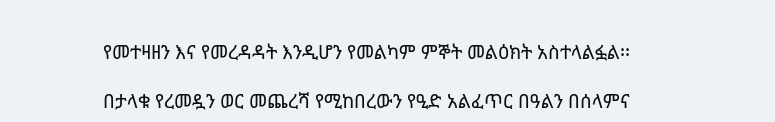የመተዛዘን እና የመረዳዳት እንዲሆን የመልካም ምኞት መልዕክት አስተላልፏል፡፡

በታላቁ የረመዷን ወር መጨረሻ የሚከበረውን የዒድ አልፈጥር በዓልን በሰላምና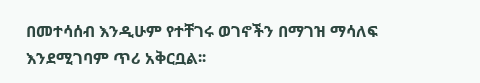በመተሳሰብ እንዲሁም የተቸገሩ ወገኖችን በማገዝ ማሳለፍ እንደሚገባም ጥሪ አቅርቧል፡፡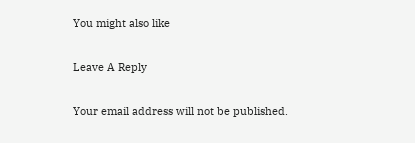You might also like

Leave A Reply

Your email address will not be published.